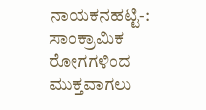ನಾಯಕನಹಟ್ಟಿ-: ಸಾಂಕ್ರಾಮಿಕ ರೋಗಗಳಿಂದ ಮುಕ್ತವಾಗಲು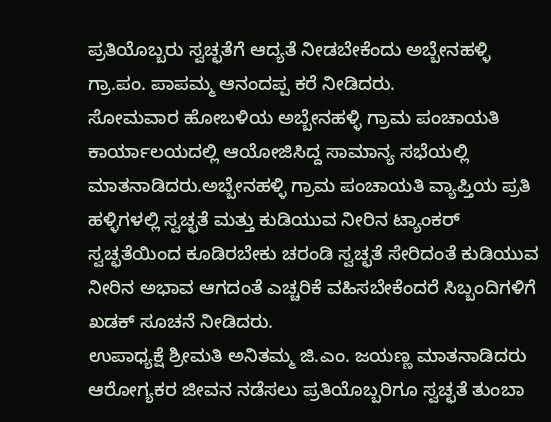ಪ್ರತಿಯೊಬ್ಬರು ಸ್ವಚ್ಛತೆಗೆ ಆದ್ಯತೆ ನೀಡಬೇಕೆಂದು ಅಬ್ಬೇನಹಳ್ಳಿ ಗ್ರಾ.ಪಂ. ಪಾಪಮ್ಮ ಆನಂದಪ್ಪ ಕರೆ ನೀಡಿದರು.
ಸೋಮವಾರ ಹೋಬಳಿಯ ಅಬ್ಬೇನಹಳ್ಳಿ ಗ್ರಾಮ ಪಂಚಾಯತಿ ಕಾರ್ಯಾಲಯದಲ್ಲಿ ಆಯೋಜಿಸಿದ್ದ ಸಾಮಾನ್ಯ ಸಭೆಯಲ್ಲಿ ಮಾತನಾಡಿದರು.ಅಬ್ಬೇನಹಳ್ಳಿ ಗ್ರಾಮ ಪಂಚಾಯತಿ ವ್ಯಾಪ್ತಿಯ ಪ್ರತಿ ಹಳ್ಳಿಗಳಲ್ಲಿ ಸ್ವಚ್ಛತೆ ಮತ್ತು ಕುಡಿಯುವ ನೀರಿನ ಟ್ಯಾಂಕರ್ ಸ್ವಚ್ಛತೆಯಿಂದ ಕೂಡಿರಬೇಕು ಚರಂಡಿ ಸ್ವಚ್ಛತೆ ಸೇರಿದಂತೆ ಕುಡಿಯುವ ನೀರಿನ ಅಭಾವ ಆಗದಂತೆ ಎಚ್ಚರಿಕೆ ವಹಿಸಬೇಕೆಂದರೆ ಸಿಬ್ಬಂದಿಗಳಿಗೆ ಖಡಕ್ ಸೂಚನೆ ನೀಡಿದರು.
ಉಪಾಧ್ಯಕ್ಷೆ ಶ್ರೀಮತಿ ಅನಿತಮ್ಮ ಜಿ.ಎಂ. ಜಯಣ್ಣ ಮಾತನಾಡಿದರು ಆರೋಗ್ಯಕರ ಜೀವನ ನಡೆಸಲು ಪ್ರತಿಯೊಬ್ಬರಿಗೂ ಸ್ವಚ್ಛತೆ ತುಂಬಾ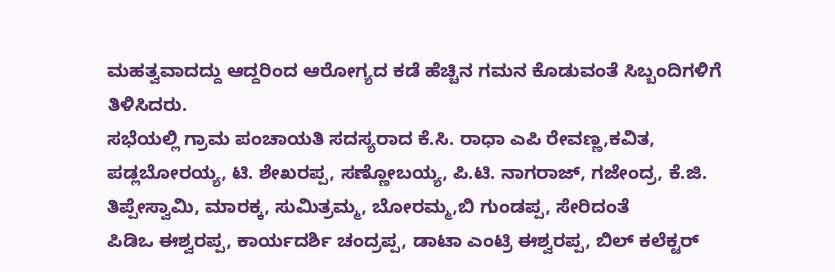ಮಹತ್ವವಾದದ್ದು ಆದ್ದರಿಂದ ಆರೋಗ್ಯದ ಕಡೆ ಹೆಚ್ಚಿನ ಗಮನ ಕೊಡುವಂತೆ ಸಿಬ್ಬಂದಿಗಳಿಗೆ ತಿಳಿಸಿದರು.
ಸಭೆಯಲ್ಲಿ ಗ್ರಾಮ ಪಂಚಾಯತಿ ಸದಸ್ಯರಾದ ಕೆ.ಸಿ. ರಾಧಾ ಎಪಿ ರೇವಣ್ಣ,ಕವಿತ, ಪಡ್ಲಬೋರಯ್ಯ, ಟಿ. ಶೇಖರಪ್ಪ, ಸಣ್ಣೋಬಯ್ಯ, ಪಿ.ಟಿ. ನಾಗರಾಜ್, ಗಜೇಂದ್ರ, ಕೆ.ಜಿ. ತಿಪ್ಪೇಸ್ವಾಮಿ, ಮಾರಕ್ಕ, ಸುಮಿತ್ರಮ್ಮ, ಬೋರಮ್ಮ,ಬಿ ಗುಂಡಪ್ಪ, ಸೇರಿದಂತೆ
ಪಿಡಿಒ ಈಶ್ವರಪ್ಪ, ಕಾರ್ಯದರ್ಶಿ ಚಂದ್ರಪ್ಪ, ಡಾಟಾ ಎಂಟ್ರಿ ಈಶ್ವರಪ್ಪ, ಬಿಲ್ ಕಲೆಕ್ಟರ್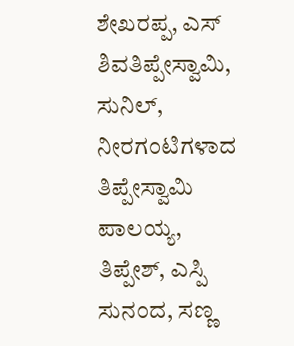ಶೇಖರಪ್ಪ, ಎಸ್
ಶಿವತಿಪ್ಪೇಸ್ವಾಮಿ, ಸುನಿಲ್, ನೀರಗಂಟಿಗಳಾದ ತಿಪ್ಪೇಸ್ವಾಮಿ ಪಾಲಯ್ಯ, ತಿಪ್ಪೇಶ್, ಎಸ್ಪಿ ಸುನಂದ, ಸಣ್ಣ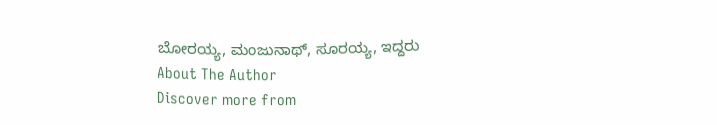ಬೋರಯ್ಯ, ಮಂಜುನಾಥ್, ಸೂರಯ್ಯ, ಇದ್ದರು
About The Author
Discover more from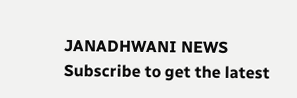JANADHWANI NEWS
Subscribe to get the latest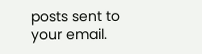posts sent to your email.